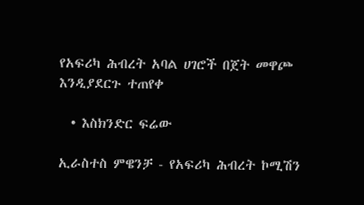የአፍሪካ ሕብረት አባል ሀገሮች በጀት መዋጮ እንዲያደርጉ ተጠየቀ

  • እስክንድር ፍሬው

ኢራስተስ ምዌንቻ - የአፍሪካ ሕብረት ኮሚሽን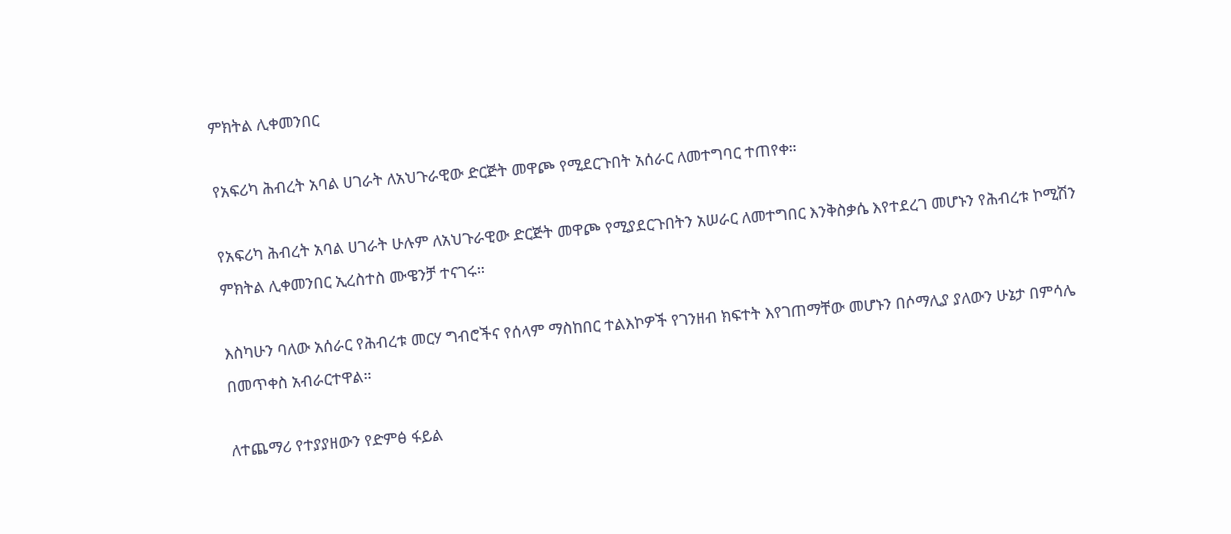ምክትል ሊቀመንበር

የአፍሪካ ሕብረት አባል ሀገራት ለአህጉራዊው ድርጅት መዋጮ የሚደርጉበት አሰራር ለመተግባር ተጠየቀ።

የአፍሪካ ሕብረት አባል ሀገራት ሁሉም ለአህጉራዊው ድርጅት መዋጮ የሚያደርጉበትን አሠራር ለመተግበር እንቅስቃሴ እየተደረገ መሆኑን የሕብረቱ ኮሚሽን ምክትል ሊቀመንበር ኢረስተስ ሙዌንቻ ተናገሩ።

እስካሁን ባለው አሰራር የሕብረቱ መርሃ ግብሮችና የሰላም ማስከበር ተልእኮዎች የገንዘብ ክፍተት እየገጠማቸው መሆኑን በሶማሊያ ያለውን ሁኔታ በምሳሌ በመጥቀስ አብራርተዋል።

ለተጨማሪ የተያያዘውን የድምፅ ፋይል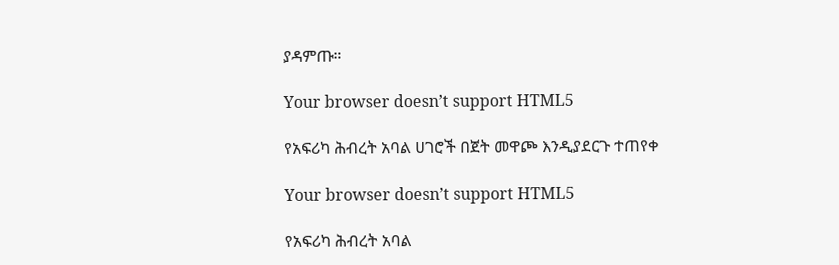ያዳምጡ።

Your browser doesn’t support HTML5

የአፍሪካ ሕብረት አባል ሀገሮች በጀት መዋጮ እንዲያደርጉ ተጠየቀ

Your browser doesn’t support HTML5

የአፍሪካ ሕብረት አባል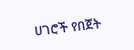ሀገሮች የበጀት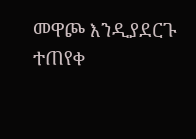መዋጮ እንዲያደርጉ ተጠየቀ